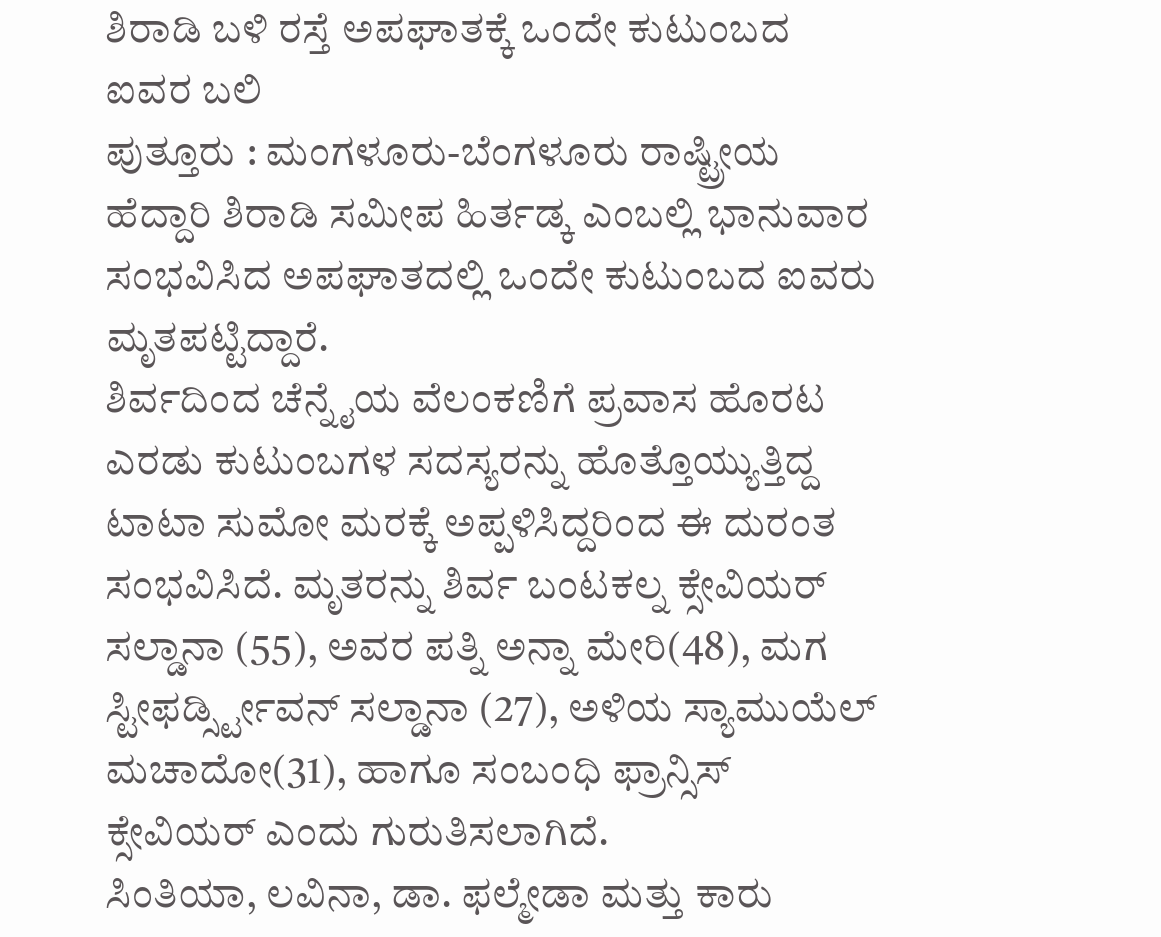ಶಿರಾಡಿ ಬಳಿ ರಸ್ತೆ ಅಪಘಾತಕ್ಕೆ ಒಂದೇ ಕುಟುಂಬದ ಐವರ ಬಲಿ
ಪುತ್ತೂರು : ಮಂಗಳೂರು-ಬೆಂಗಳೂರು ರಾಷ್ಟ್ರೀಯ ಹೆದ್ದಾರಿ ಶಿರಾಡಿ ಸಮೀಪ ಹಿರ್ತಡ್ಕ ಎಂಬಲ್ಲಿ ಭಾನುವಾರ ಸಂಭವಿಸಿದ ಅಪಘಾತದಲ್ಲಿ ಒಂದೇ ಕುಟುಂಬದ ಐವರು ಮೃತಪಟ್ಟಿದ್ದಾರೆ.
ಶಿರ್ವದಿಂದ ಚೆನ್ನೈಯ ವೆಲಂಕಣಿಗೆ ಪ್ರವಾಸ ಹೊರಟ ಎರಡು ಕುಟುಂಬಗಳ ಸದಸ್ಯರನ್ನು ಹೊತ್ತೊಯ್ಯುತ್ತಿದ್ದ ಟಾಟಾ ಸುಮೋ ಮರಕ್ಕೆ ಅಪ್ಪಳಿಸಿದ್ದರಿಂದ ಈ ದುರಂತ ಸಂಭವಿಸಿದೆ. ಮೃತರನ್ನು ಶಿರ್ವ ಬಂಟಕಲ್ನ ಕ್ಸೇವಿಯರ್ ಸಲ್ಡಾನಾ (55), ಅವರ ಪತ್ನಿ ಅನ್ನಾ ಮೇರಿ(48), ಮಗ ಸ್ಟೀಫರ್ಡ್ಸ್ಟೀವನ್ ಸಲ್ಡಾನಾ (27), ಅಳಿಯ ಸ್ಯಾಮುಯೆಲ್ ಮಚಾದೋ(31), ಹಾಗೂ ಸಂಬಂಧಿ ಫ್ರಾನ್ಸಿಸ್ ಕ್ಸೇವಿಯರ್ ಎಂದು ಗುರುತಿಸಲಾಗಿದೆ.
ಸಿಂತಿಯಾ, ಲವಿನಾ, ಡಾ. ಫಲ್ಮೇಡಾ ಮತ್ತು ಕಾರು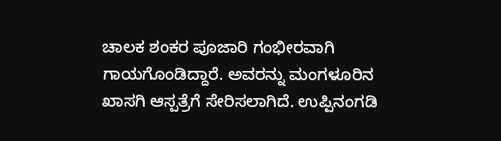ಚಾಲಕ ಶಂಕರ ಪೂಜಾರಿ ಗಂಭೀರವಾಗಿ ಗಾಯಗೊಂಡಿದ್ದಾರೆ. ಅವರನ್ನು ಮಂಗಳೂರಿನ ಖಾಸಗಿ ಆಸ್ಪತ್ರೆಗೆ ಸೇರಿಸಲಾಗಿದೆ. ಉಪ್ಪಿನಂಗಡಿ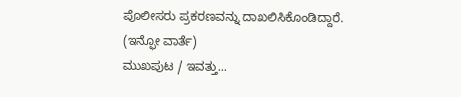ಪೊಲೀಸರು ಪ್ರಕರಣವನ್ನು ದಾಖಲಿಸಿಕೊಂಡಿದ್ದಾರೆ.
(ಇನ್ಫೋ ವಾರ್ತೆ)
ಮುಖಪುಟ / ಇವತ್ತು...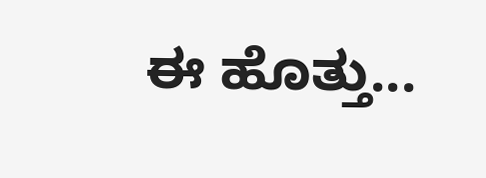ಈ ಹೊತ್ತು...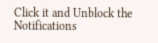Click it and Unblock the Notifications